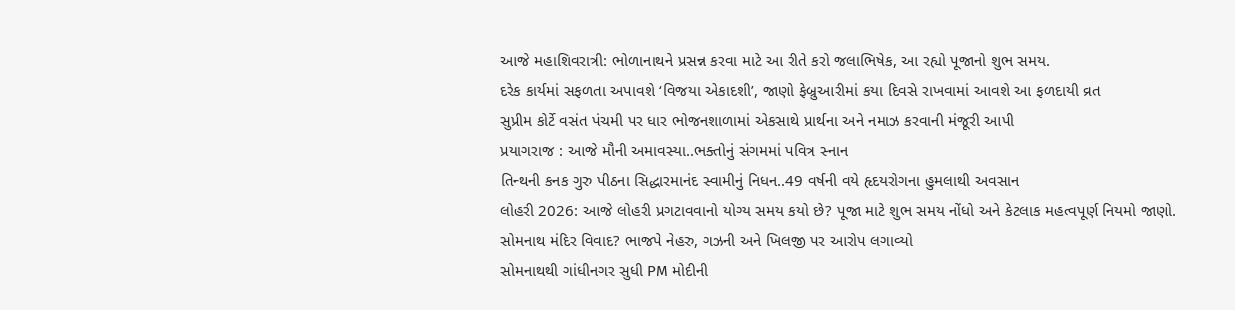આજે મહાશિવરાત્રી: ભોળાનાથને પ્રસન્ન કરવા માટે આ રીતે કરો જલાભિષેક, આ રહ્યો પૂજાનો શુભ સમય.
દરેક કાર્યમાં સફળતા અપાવશે ‘વિજયા એકાદશી’, જાણો ફેબ્રુઆરીમાં કયા દિવસે રાખવામાં આવશે આ ફળદાયી વ્રત
સુપ્રીમ કોર્ટે વસંત પંચમી પર ધાર ભોજનશાળામાં એકસાથે પ્રાર્થના અને નમાઝ કરવાની મંજૂરી આપી
પ્રયાગરાજ : આજે મૌની અમાવસ્યા..ભક્તોનું સંગમમાં પવિત્ર સ્નાન
તિન્થની કનક ગુરુ પીઠના સિદ્ધારમાનંદ સ્વામીનું નિધન..49 વર્ષની વયે હૃદયરોગના હુમલાથી અવસાન
લોહરી 2026: આજે લોહરી પ્રગટાવવાનો યોગ્ય સમય કયો છે? પૂજા માટે શુભ સમય નોંધો અને કેટલાક મહત્વપૂર્ણ નિયમો જાણો.
સોમનાથ મંદિર વિવાદ? ભાજપે નેહરુ, ગઝની અને ખિલજી પર આરોપ લગાવ્યો
સોમનાથથી ગાંધીનગર સુધી PM મોદીની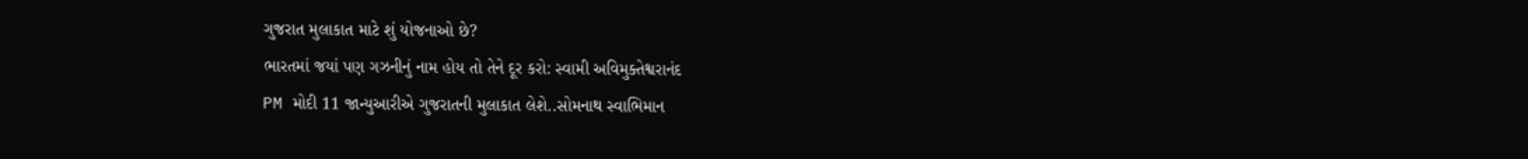ગુજરાત મુલાકાત માટે શું યોજનાઓ છે?
ભારતમાં જયાં પણ ગઝનીનું નામ હોય તો તેને દૂર કરો: સ્વામી અવિમુક્તેશ્વરાનંદ
PM મોદી 11 જાન્યુઆરીએ ગુજરાતની મુલાકાત લેશે..સોમનાથ સ્વાભિમાન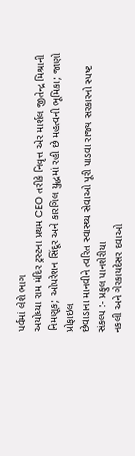પર્વમાં લેશે ભાગ
અયોધ્યા રામ મંદિર ટ્રસ્ટના પ્રથમ CEO તરીકે નિવૃત્ત એર માર્શલ જીતેન્દ્ર મિશ્રાની નિમણૂક; ઓપરેશન સિંદૂર અને કારગિલ યુદ્ધમાં રહી છે મહત્વની ભૂમિકા; જાણો પ્રોફાઇલ
છેવાડાના માનવીને ત્વરિત સ્વાસ્થ્ય સેવાઓ પૂરી પાડવા રાજ્ય સરકારનો સ્પષ્ટ સંકલ્પ :- પ્રફુલ પાનશેરીયા
નકલી અને ગેરકાયદેસર દવાઓ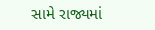સામે રાજ્યમાં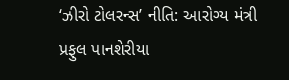‘ઝીરો ટોલરન્સ’ નીતિ: આરોગ્ય મંત્રી પ્રફુલ પાનશેરીયા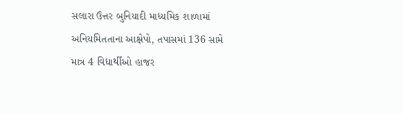સલારા ઉત્તર બુનિયાદી માધ્યમિક શાળામાં અનિયમિતતાના આક્ષેપો, તપાસમાં 136 સામે માત્ર 4 વિદ્યાર્થીઓ હાજર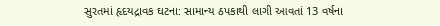સુરતમાં હૃદયદ્રાવક ઘટના: સામાન્ય ઠપકાથી લાગી આવતાં 13 વર્ષના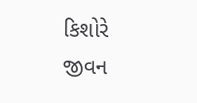કિશોરે જીવન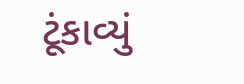ટૂંકાવ્યું